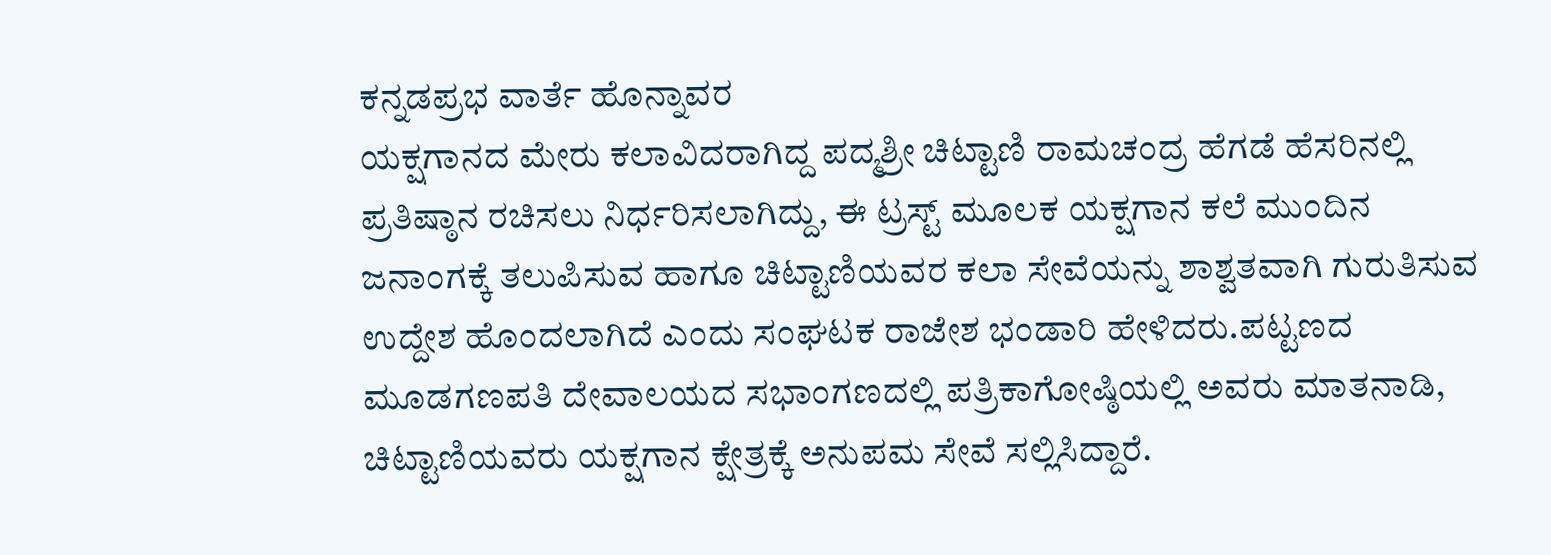ಕನ್ನಡಪ್ರಭ ವಾರ್ತೆ ಹೊನ್ನಾವರ
ಯಕ್ಷಗಾನದ ಮೇರು ಕಲಾವಿದರಾಗಿದ್ದ ಪದ್ಮಶ್ರೀ ಚಿಟ್ಟಾಣಿ ರಾಮಚಂದ್ರ ಹೆಗಡೆ ಹೆಸರಿನಲ್ಲಿ ಪ್ರತಿಷ್ಠಾನ ರಚಿಸಲು ನಿರ್ಧರಿಸಲಾಗಿದ್ದು, ಈ ಟ್ರಸ್ಟ್ ಮೂಲಕ ಯಕ್ಷಗಾನ ಕಲೆ ಮುಂದಿನ ಜನಾಂಗಕ್ಕೆ ತಲುಪಿಸುವ ಹಾಗೂ ಚಿಟ್ಟಾಣಿಯವರ ಕಲಾ ಸೇವೆಯನ್ನು ಶಾಶ್ವತವಾಗಿ ಗುರುತಿಸುವ ಉದ್ದೇಶ ಹೊಂದಲಾಗಿದೆ ಎಂದು ಸಂಘಟಕ ರಾಜೇಶ ಭಂಡಾರಿ ಹೇಳಿದರು.ಪಟ್ಟಣದ ಮೂಡಗಣಪತಿ ದೇವಾಲಯದ ಸಭಾಂಗಣದಲ್ಲಿ ಪತ್ರಿಕಾಗೋಷ್ಠಿಯಲ್ಲಿ ಅವರು ಮಾತನಾಡಿ, ಚಿಟ್ಟಾಣಿಯವರು ಯಕ್ಷಗಾನ ಕ್ಷೇತ್ರಕ್ಕೆ ಅನುಪಮ ಸೇವೆ ಸಲ್ಲಿಸಿದ್ದಾರೆ.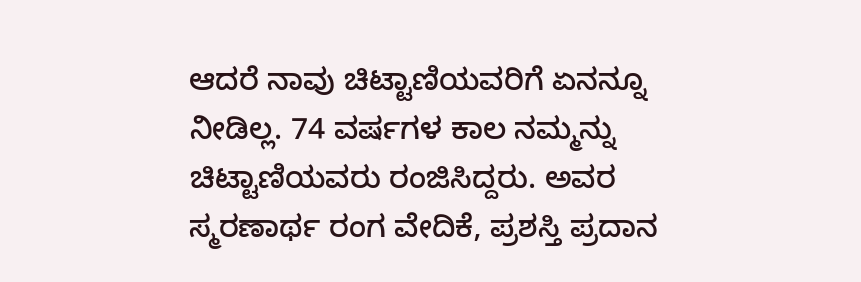ಆದರೆ ನಾವು ಚಿಟ್ಟಾಣಿಯವರಿಗೆ ಏನನ್ನೂ ನೀಡಿಲ್ಲ. 74 ವರ್ಷಗಳ ಕಾಲ ನಮ್ಮನ್ನು ಚಿಟ್ಟಾಣಿಯವರು ರಂಜಿಸಿದ್ದರು. ಅವರ ಸ್ಮರಣಾರ್ಥ ರಂಗ ವೇದಿಕೆ, ಪ್ರಶಸ್ತಿ ಪ್ರದಾನ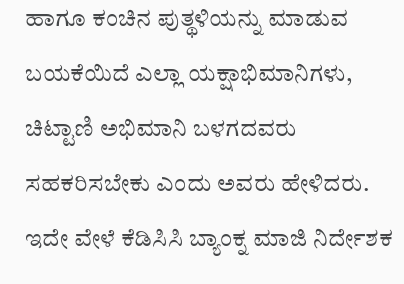ಹಾಗೂ ಕಂಚಿನ ಪುತ್ಥಳಿಯನ್ನು ಮಾಡುವ ಬಯಕೆಯಿದೆ ಎಲ್ಲಾ ಯಕ್ಷಾಭಿಮಾನಿಗಳು, ಚಿಟ್ಟಾಣಿ ಅಭಿಮಾನಿ ಬಳಗದವರು ಸಹಕರಿಸಬೇಕು ಎಂದು ಅವರು ಹೇಳಿದರು.
ಇದೇ ವೇಳೆ ಕೆಡಿಸಿಸಿ ಬ್ಯಾಂಕ್ನ ಮಾಜಿ ನಿರ್ದೇಶಕ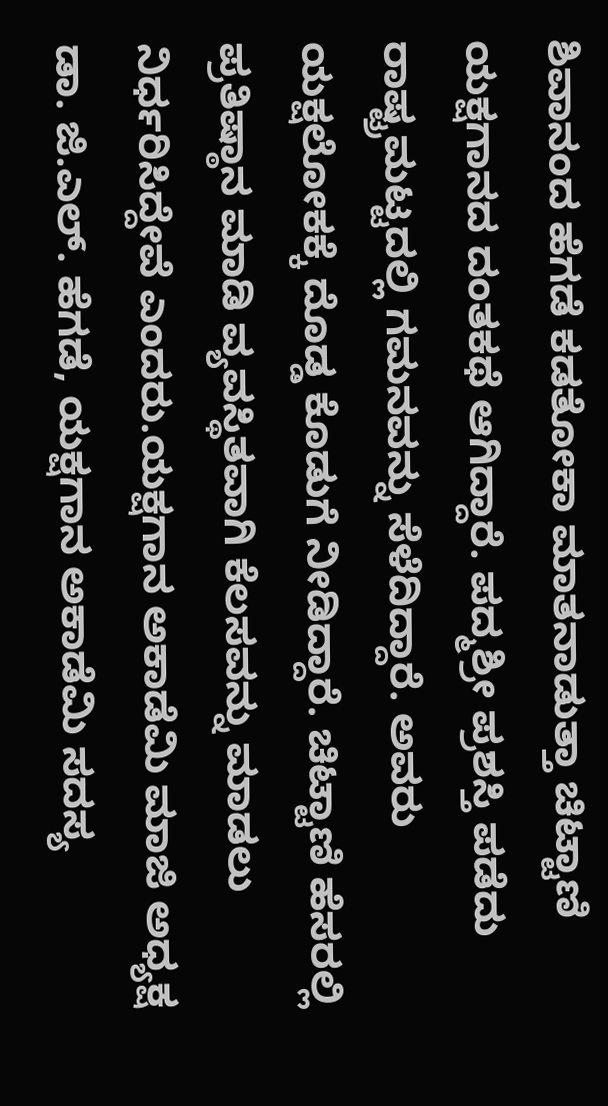ಶಿವಾನಂದ ಹೆಗಡೆ ಕಡತೋಕಾ ಮಾತನಾಡುತ್ತಾ ಚಿಟ್ಟಾಣಿ ಯಕ್ಷಗಾನದ ದಂತಕಥೆ ಆಗಿದ್ದಾರೆ. ಪದ್ಮಶ್ರೀ ಪ್ರಶಸ್ತಿ ಪಡೆದು ರಾಷ್ಟ್ರಮಟ್ಟದಲ್ಲಿ ಗಮನವನ್ನು ಸೆಳೆದಿದ್ದಾರೆ. ಅವರು ಯಕ್ಷಲೋಕಕ್ಕೆ ದೊಡ್ಡ ಕೊಡುಗೆ ನೀಡಿದ್ದಾರೆ. ಚಿಟ್ಟಾಣಿ ಹೆಸರಲ್ಲಿ ಪ್ರತಿಷ್ಠಾನ ಮಾಡಿ ವ್ಯವಸ್ಥಿತವಾಗಿ ಕೆಲಸವನ್ನು ಮಾಡಲು ನಿರ್ಧರಿಸಿದ್ದೇವೆ ಎಂದರು.ಯಕ್ಷಗಾನ ಅಕಾಡೆಮಿ ಮಾಜಿ ಅಧ್ಯಕ್ಷ ಡಾ. ಜಿ.ಎಲ್. ಹೆಗಡೆ, ಯಕ್ಷಗಾನ ಅಕಾಡೆಮಿ ಸದಸ್ಯ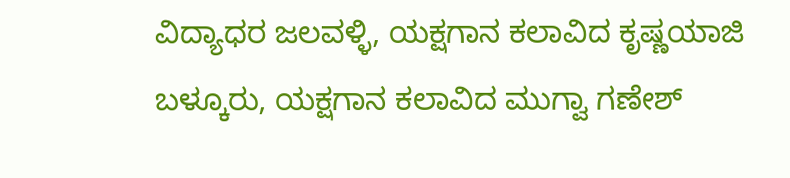ವಿದ್ಯಾಧರ ಜಲವಳ್ಳಿ, ಯಕ್ಷಗಾನ ಕಲಾವಿದ ಕೃಷ್ಣಯಾಜಿ ಬಳ್ಕೂರು, ಯಕ್ಷಗಾನ ಕಲಾವಿದ ಮುಗ್ವಾ ಗಣೇಶ್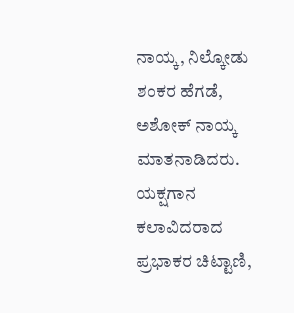ನಾಯ್ಕ, ನಿಲ್ಕೋಡು ಶಂಕರ ಹೆಗಡೆ, ಅಶೋಕ್ ನಾಯ್ಕ ಮಾತನಾಡಿದರು.
ಯಕ್ಷಗಾನ ಕಲಾವಿದರಾದ ಪ್ರಭಾಕರ ಚಿಟ್ಟಾಣಿ,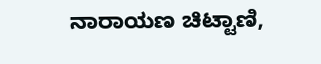ನಾರಾಯಣ ಚಿಟ್ಟಾಣಿ,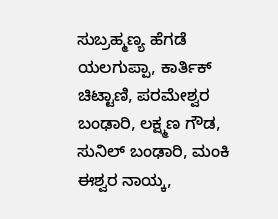ಸುಬ್ರಹ್ಮಣ್ಯ ಹೆಗಡೆ ಯಲಗುಪ್ಪಾ, ಕಾರ್ತಿಕ್ ಚಿಟ್ಟಾಣಿ, ಪರಮೇಶ್ವರ ಬಂಢಾರಿ, ಲಕ್ಷ್ಮಣ ಗೌಡ, ಸುನಿಲ್ ಬಂಢಾರಿ, ಮಂಕಿ ಈಶ್ವರ ನಾಯ್ಕ,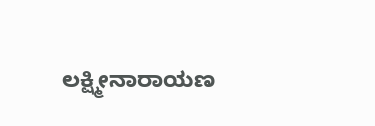ಲಕ್ಷ್ಮೀನಾರಾಯಣ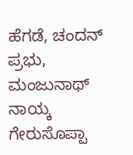ಹೆಗಡೆ, ಚಂದನ್ ಪ್ರಭು, ಮಂಜುನಾಥ್ ನಾಯ್ಕ ಗೇರುಸೊಪ್ಪಾ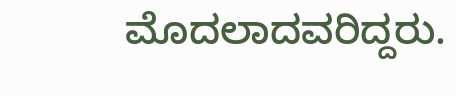ಮೊದಲಾದವರಿದ್ದರು.